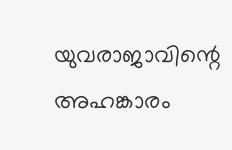യുവരാജാവിന്റെ അഹങ്കാരം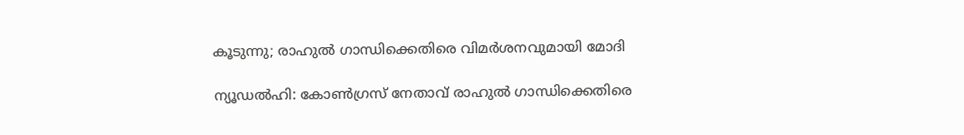കൂടുന്നു; രാഹുൽ ഗാന്ധിക്കെതിരെ വിമർശനവുമായി മോദി

ന്യൂഡൽഹി: കോൺഗ്രസ് നേതാവ് രാഹുൽ ഗാന്ധിക്കെതിരെ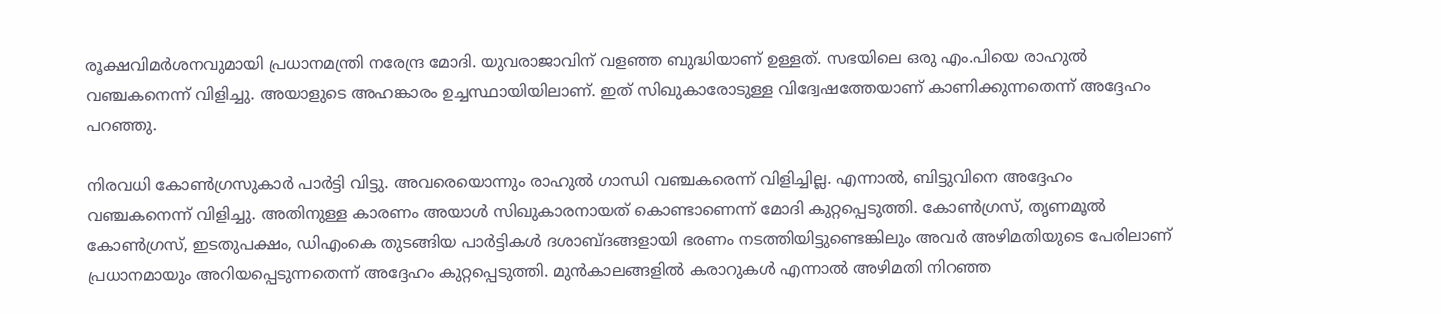രൂക്ഷവിമർശനവുമായി പ്രധാനമന്ത്രി നരേന്ദ്ര മോദി. യുവരാജാവിന് വളഞ്ഞ ബുദ്ധിയാണ് ഉള്ളത്. സഭയിലെ ഒരു എം.പിയെ രാഹുൽ വഞ്ചകനെന്ന് വിളിച്ചു. അയാളുടെ അഹങ്കാരം ഉച്ചസ്ഥായിയിലാണ്. ഇത് സിഖുകാരോടുള്ള വിദ്വേഷത്തേയാണ് കാണിക്കുന്നതെന്ന് അദ്ദേഹം പറഞ്ഞു.

നിരവധി കോൺഗ്രസുകാർ പാർട്ടി വിട്ടു. അവരെയൊന്നും രാഹുൽ ഗാന്ധി വഞ്ചകരെന്ന് വിളിച്ചില്ല. എന്നാൽ, ബിട്ടുവിനെ അദ്ദേഹം വഞ്ചകനെന്ന് വിളിച്ചു. അതിനുള്ള കാരണം അയാൾ സിഖുകാരനായത് കൊണ്ടാണെന്ന് മോദി കുറ്റപ്പെടുത്തി. കോൺഗ്രസ്, തൃണമൂൽ കോൺഗ്രസ്, ഇടതുപക്ഷം, ഡിഎംകെ തുടങ്ങിയ പാർട്ടികൾ ദശാബ്ദങ്ങളായി ഭരണം നടത്തിയിട്ടുണ്ടെങ്കിലും അവർ അഴിമതിയുടെ പേരിലാണ് പ്രധാനമായും അറിയപ്പെടുന്നതെന്ന് അദ്ദേഹം കുറ്റപ്പെടുത്തി. മുൻകാലങ്ങളിൽ കരാറുകൾ എന്നാൽ അഴിമതി നിറഞ്ഞ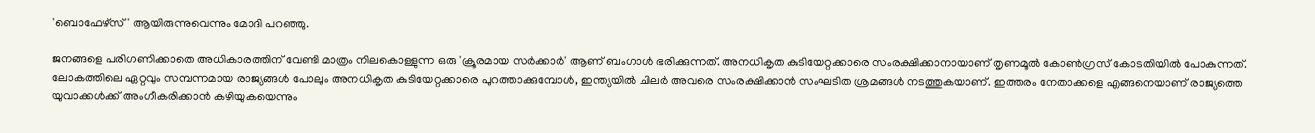'ബൊഫേഴ്‌സ്' ആയിരുന്നുവെന്നും മോദി പറഞ്ഞു.

ജനങ്ങളെ പരിഗണിക്കാതെ അധികാരത്തിന് വേണ്ടി മാത്രം നിലകൊള്ളുന്ന ഒരു 'ക്രൂരമായ സർക്കാർ' ആണ് ബംഗാൾ ഭരിക്കുന്നത്. അനധികൃത കുടിയേറ്റക്കാരെ സംരക്ഷിക്കാനായാണ് തൃണമൂൽ കോൺഗ്രസ് കോടതിയിൽ പോകുന്നത്. ലോകത്തിലെ ഏറ്റവും സമ്പന്നമായ രാജ്യങ്ങൾ പോലും അനധികൃത കുടിയേറ്റക്കാരെ പുറത്താക്കുമ്പോൾ, ഇന്ത്യയിൽ ചിലർ അവരെ സംരക്ഷിക്കാൻ സംഘടിത ശ്രമങ്ങൾ നടത്തുകയാണ്. ഇത്തരം നേതാക്കളെ എങ്ങനെയാണ് രാജ്യത്തെ യുവാക്കൾക്ക് അംഗീകരിക്കാൻ കഴിയുകയെന്നും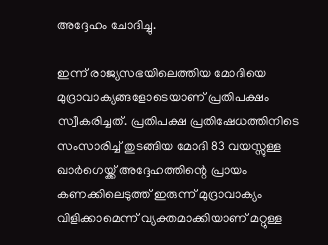അദ്ദേഹം ചോദിച്ചു.

ഇന്ന് രാജ്യസഭയിലെത്തിയ മോദിയെ മുദ്രാവാക്യങ്ങളോടെയാണ് പ്രതിപക്ഷം സ്വീകരിച്ചത്. പ്രതിപക്ഷ പ്രതിഷേധത്തിനിടെ സംസാരിച്ച് തുടങ്ങിയ മോദി 83 വയസ്സുള്ള ഖാർഗെയ്ക്ക് അദ്ദേഹത്തിന്റെ പ്രായം കണക്കിലെടുത്ത് ഇരുന്ന് മുദ്രാവാക്യം വിളിക്കാമെന്ന് വ്യക്തമാക്കിയാണ് മറ്റുള്ള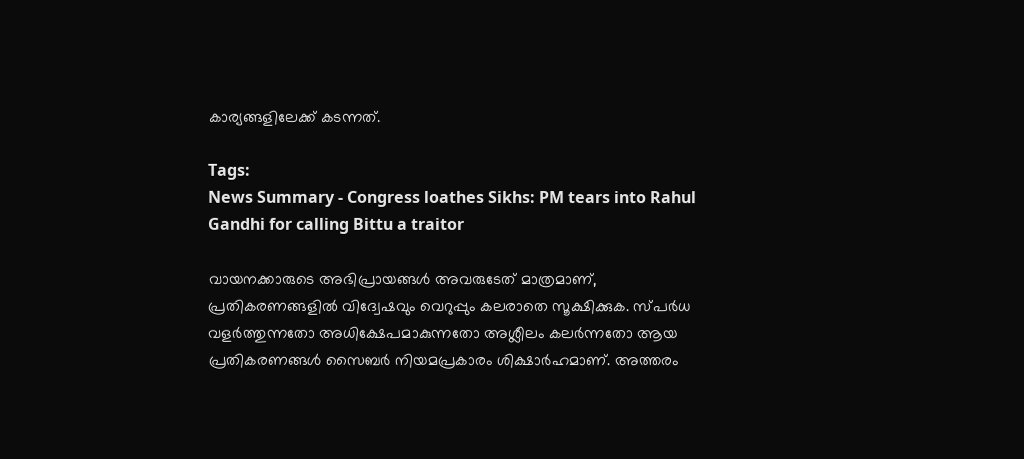കാര്യങ്ങളിലേക്ക് കടന്നത്.

Tags:
News Summary - Congress loathes Sikhs: PM tears into Rahul Gandhi for calling Bittu a traitor

വായനക്കാരുടെ അഭിപ്രായങ്ങള്‍ അവരുടേത് മാത്രമാണ്, പ്രതികരണങ്ങളിൽ വിദ്വേഷവും വെറുപ്പും കലരാതെ സൂക്ഷിക്കുക. സ്പർധ വളർത്തുന്നതോ അധിക്ഷേപമാകുന്നതോ അശ്ലീലം കലർന്നതോ ആയ പ്രതികരണങ്ങൾ സൈബർ നിയമപ്രകാരം ശിക്ഷാർഹമാണ്. അത്തരം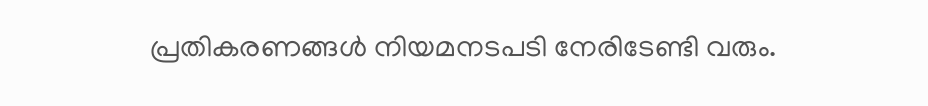പ്രതികരണങ്ങൾ നിയമനടപടി നേരിടേണ്ടി വരും.